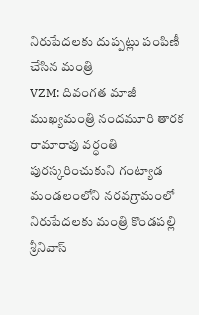నిరుపేదలకు దుప్పట్లు పంపిణీ చేసిన మంత్రి
VZM: దివంగత మాజీ ముఖ్యమంత్రి నందమూరి తారక రామారావు వర్ధంతి పురస్కరించుకుని గంట్యాడ మండలంలోని నరవగ్రామంలో నిరుపేదలకు మంత్రి కొండపల్లి శ్రీనివాస్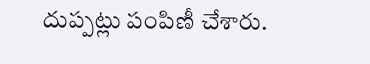దుప్పట్లు పంపిణీ చేశారు.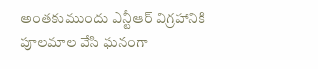అంతకుముందు ఎన్టీఆర్ విగ్రహానికి పూలమాల వేసి ఘనంగా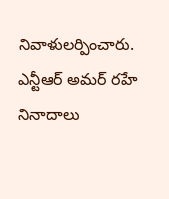నివాళులర్పించారు. ఎన్టీఆర్ అమర్ రహే నినాదాలు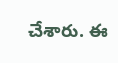చేశారు. ఈ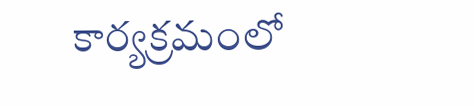కార్యక్రమంలో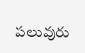పలువురు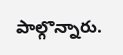పాల్గొన్నారు.